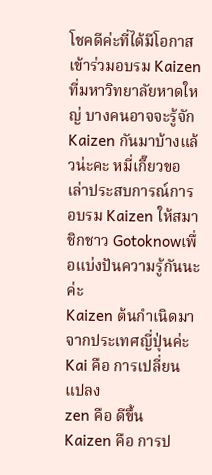โชคดีค่ะที่ได้มีโอกาสเข้าร่วมอบรม Kaizen ที่มหาวิทยาลัยหาดใหญ่ บางคนอาจจะรู้จัก Kaizen กันมาบ้างแล้วน่ะคะ หมี่เกี๊ยวขอเล่าประสบการณ์การอบรม Kaizen ให้สมาชิกชาว Gotoknowเพื่อแบ่งปันความรู้กันนะค่ะ
Kaizen ต้นกำเนิดมาจากประเทศญี่ปุ่นค่ะ
Kai คือ การเปลี่ยนแปลง
zen คือ ดีขึ้น
Kaizen คือ การป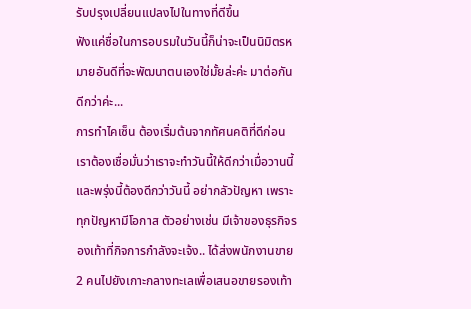รับปรุงเปลี่ยนแปลงไปในทางที่ดีขึ้น
ฟังแค่ชื่อในการอบรมในวันนี้ก็น่าจะเป็นนิมิตรหมายอันดีที่จะพัฒนาตนเองใช่มั้ยล่ะค่ะ มาต่อกันดีกว่าค่ะ...
การทำไคเซ็น ต้องเริ่มต้นจากทัศนคติที่ดีก่อน เราต้องเชื่อมั่นว่าเราจะทำวันนี้ให้ดีกว่าเมื่อวานนี้ และพรุ่งนี้ต้องดีกว่าวันนี้ อย่ากลัวปัญหา เพราะทุกปัญหามีโอกาส ตัวอย่างเช่น มีเจ้าของธุรกิจรองเท้าที่กิจการกำลังจะเจ้ง.. ได้ส่งพนักงานขาย 2 คนไปยังเกาะกลางทะเลเพื่อเสนอขายรองเท้า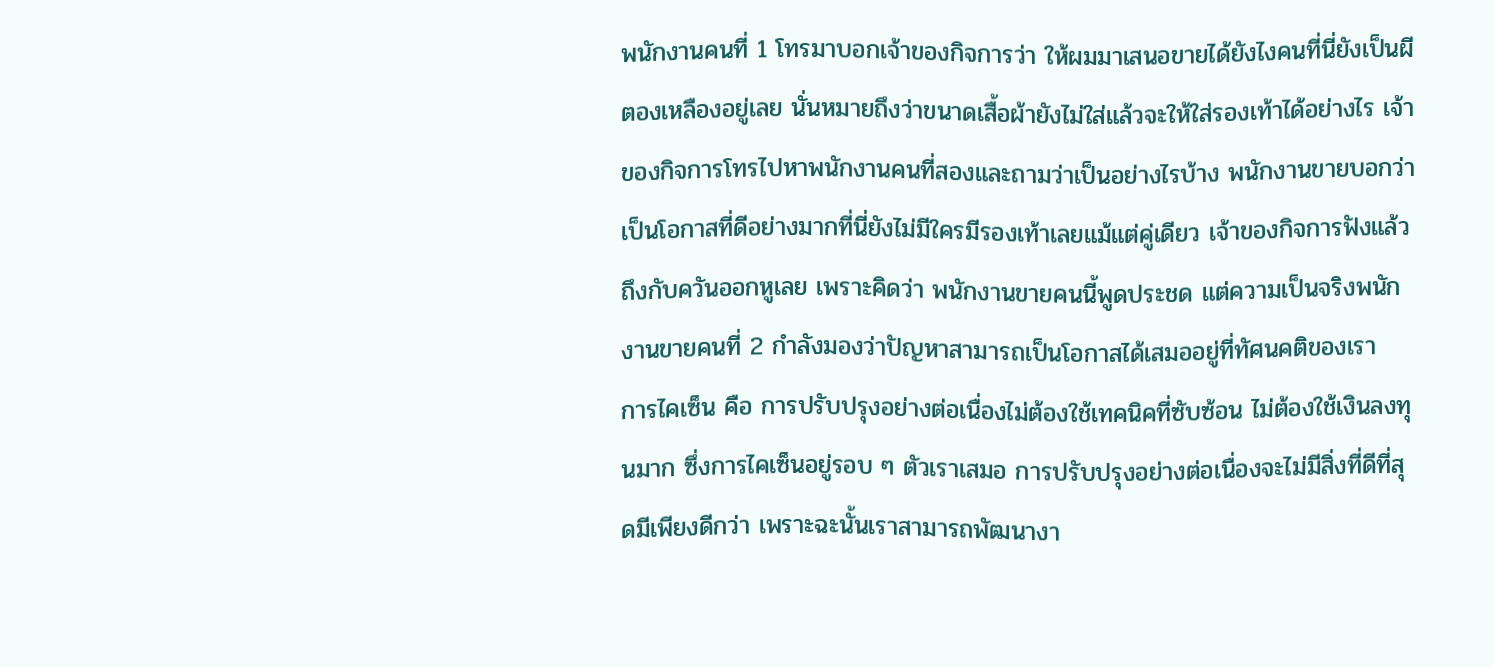พนักงานคนที่ 1 โทรมาบอกเจ้าของกิจการว่า ให้ผมมาเสนอขายได้ยังไงคนที่นี่ยังเป็นผีตองเหลืองอยู่เลย นั่นหมายถึงว่าขนาดเสื้อผ้ายังไม่ใส่แล้วจะให้ใส่รองเท้าได้อย่างไร เจ้าของกิจการโทรไปหาพนักงานคนที่สองและถามว่าเป็นอย่างไรบ้าง พนักงานขายบอกว่า เป็นโอกาสที่ดีอย่างมากที่นี่ยังไม่มีใครมีรองเท้าเลยแม้แต่คู่เดียว เจ้าของกิจการฟังแล้วถึงกับควันออกหูเลย เพราะคิดว่า พนักงานขายคนนี้พูดประชด แต่ความเป็นจริงพนักงานขายคนที่ 2 กำลังมองว่าปัญหาสามารถเป็นโอกาสได้เสมออยู่ที่ทัศนคติของเรา
การไคเซ็น คือ การปรับปรุงอย่างต่อเนื่องไม่ต้องใช้เทคนิคที่ซับซ้อน ไม่ต้องใช้เงินลงทุนมาก ซึ่งการไคเซ็นอยู่รอบ ๆ ตัวเราเสมอ การปรับปรุงอย่างต่อเนื่องจะไม่มีสิ่งที่ดีที่สุดมีเพียงดีกว่า เพราะฉะนั้นเราสามารถพัฒนางา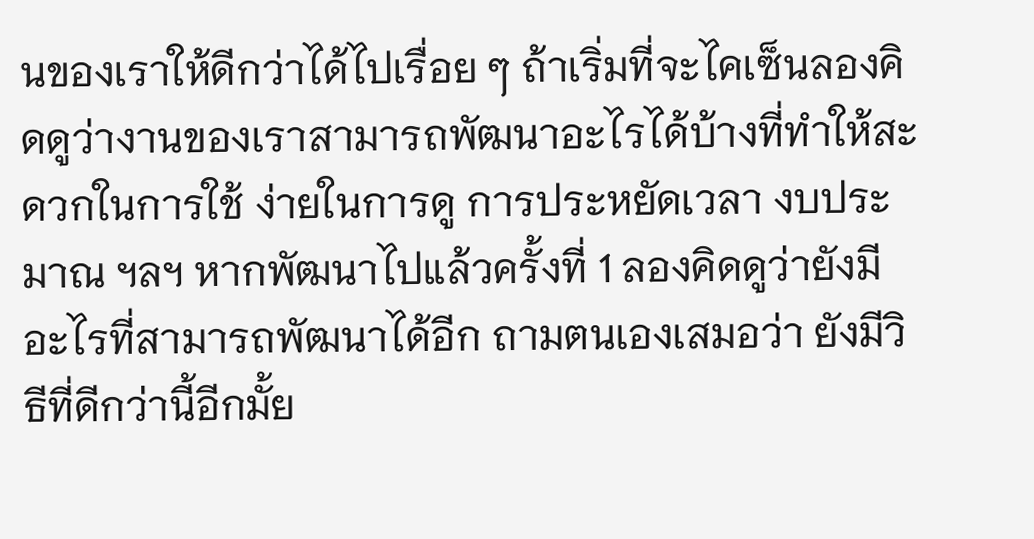นของเราให้ดีกว่าได้ไปเรื่อย ๆ ถ้าเริ่มที่จะไคเซ็นลองคิดดูว่างานของเราสามารถพัฒนาอะไรได้บ้างที่ทำให้สะดวกในการใช้ ง่ายในการดู การประหยัดเวลา งบประมาณ ฯลฯ หากพัฒนาไปแล้วครั้งที่ 1 ลองคิดดูว่ายังมีอะไรที่สามารถพัฒนาได้อีก ถามตนเองเสมอว่า ยังมีวิธีที่ดีกว่านี้อีกมั้ย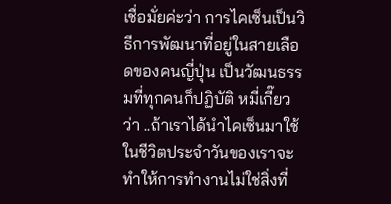เชื่อมั่ยค่ะว่า การไคเซ็นเป็นวิธีการพัฒนาที่อยู่ในสายเลือดของคนญี่ปุ่น เป็นวัฒนธรรมที่ทุกคนก็ปฏิบัติ หมี่เกี๊ยวว่า ..ถ้าเราได้นำไคเซ็นมาใช้ในชีวิตประจำวันของเราจะทำให้การทำงานไม่ใช่สิ่งที่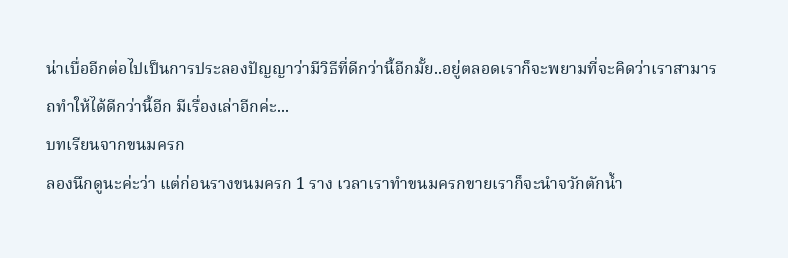น่าเบื่ออีกต่อไปเป็นการประลองปัญญาว่ามีวิธีที่ดีกว่านี้อีกมั้ย..อยู่ตลอดเราก็จะพยามที่จะคิดว่าเราสามารถทำให้ได้ดีกว่านี้อีก มีเรื่องเล่าอีกค่ะ...
บทเรียนจากขนมครก
ลองนึกดูนะค่ะว่า แต่ก่อนรางขนมครก 1 ราง เวลาเราทำขนมครกขายเราก็จะนำจวักตักน้ำ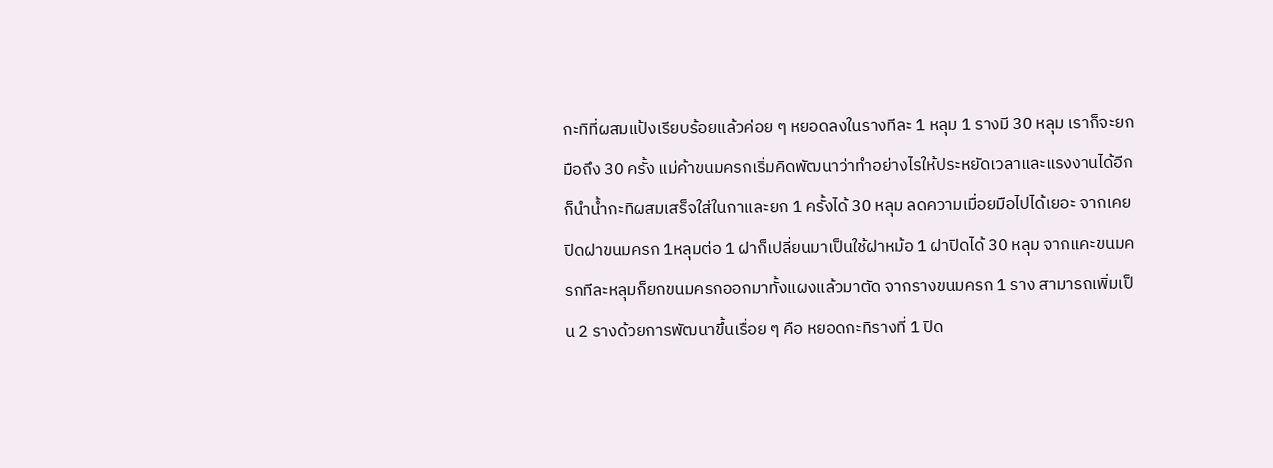กะทิที่ผสมแป้งเรียบร้อยแล้วค่อย ๆ หยอดลงในรางทีละ 1 หลุม 1 รางมี 30 หลุม เราก็จะยกมือถึง 30 ครั้ง แม่ค้าขนมครกเริ่มคิดพัฒนาว่าทำอย่างไรให้ประหยัดเวลาและแรงงานได้อีก ก็นำน้ำกะทิผสมเสร็จใส่ในกาและยก 1 ครั้งได้ 30 หลุม ลดความเมื่อยมือไปได้เยอะ จากเคยปิดฝาขนมครก 1หลุมต่อ 1 ฝาก็เปลี่ยนมาเป็นใช้ฝาหม้อ 1 ฝาปิดได้ 30 หลุม จากแคะขนมครกทีละหลุมก็ยกขนมครกออกมาทั้งแผงแล้วมาตัด จากรางขนมครก 1 ราง สามารถเพิ่มเป็น 2 รางด้วยการพัฒนาขึ้นเรื่อย ๆ คือ หยอดกะทิรางที่ 1 ปิด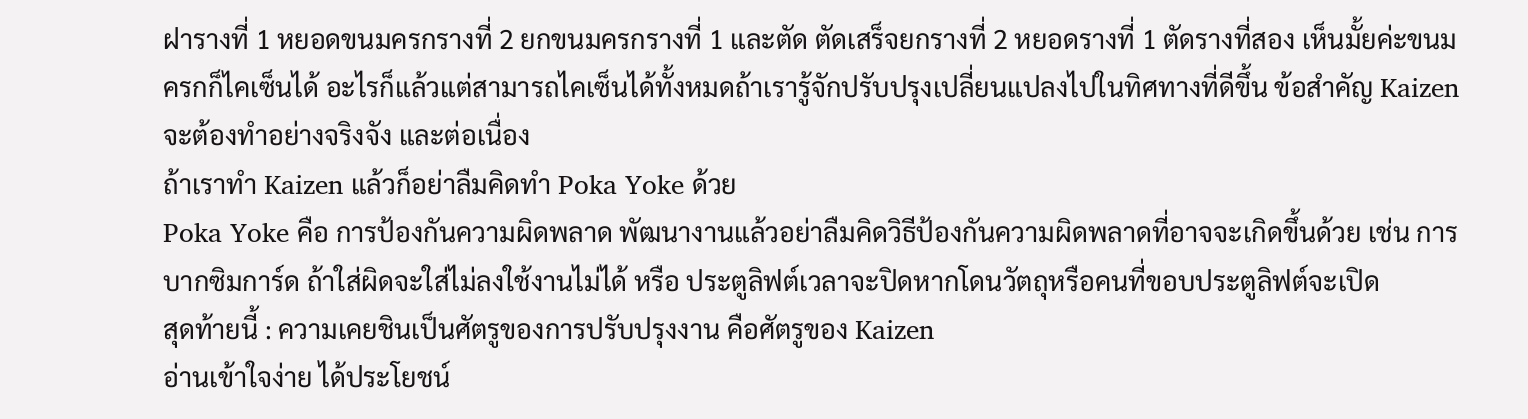ฝารางที่ 1 หยอดขนมครกรางที่ 2 ยกขนมครกรางที่ 1 และตัด ตัดเสร็จยกรางที่ 2 หยอดรางที่ 1 ตัดรางที่สอง เห็นมั้ยค่ะขนมครกก็ไคเซ็นได้ อะไรก็แล้วแต่สามารถไคเซ็นได้ทั้งหมดถ้าเรารู้จักปรับปรุงเปลี่ยนแปลงไปในทิศทางที่ดีขึ้น ข้อสำคัญ Kaizen จะต้องทำอย่างจริงจัง และต่อเนื่อง
ถ้าเราทำ Kaizen แล้วก็อย่าลืมคิดทำ Poka Yoke ด้วย
Poka Yoke คือ การป้องกันความผิดพลาด พัฒนางานแล้วอย่าลืมคิดวิธีป้องกันความผิดพลาดที่อาจจะเกิดขึ้นด้วย เช่น การบากซิมการ์ด ถ้าใส่ผิดจะใส่ไม่ลงใช้งานไม่ได้ หรือ ประตูลิฟต์เวลาจะปิดหากโดนวัตถุหรือคนที่ขอบประตูลิฟต์จะเปิด
สุดท้ายนี้ : ความเคยชินเป็นศัตรูของการปรับปรุงงาน คือศัตรูของ Kaizen
อ่านเข้าใจง่าย ได้ประโยชน์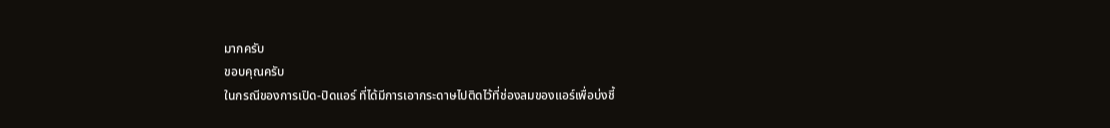มากครับ
ขอบคุณครับ
ในกรณีของการเปิด-ปิดแอร์ ที่ได้มีการเอากระดาษไปติดไว้ที่ช่องลมของแอร์เพื่อบ่งชี้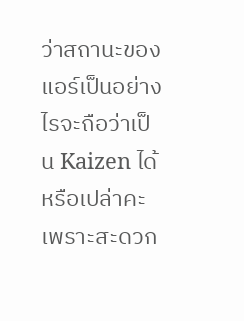ว่าสถานะของแอร์เป็นอย่างไรจะถือว่าเป็น Kaizen ได้หรือเปล่าคะเพราะสะดวก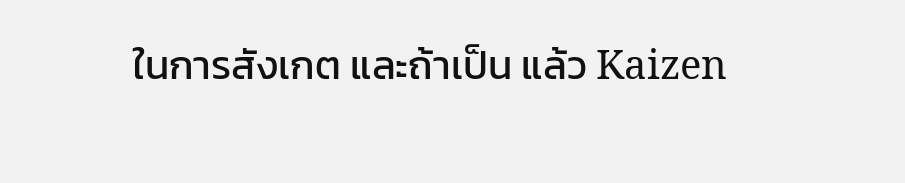ในการสังเกต และถ้าเป็น แล้ว Kaizen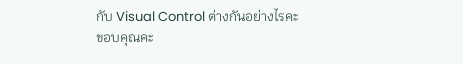กับ Visual Control ต่างกันอย่างไรคะ
ขอบคุณคะ